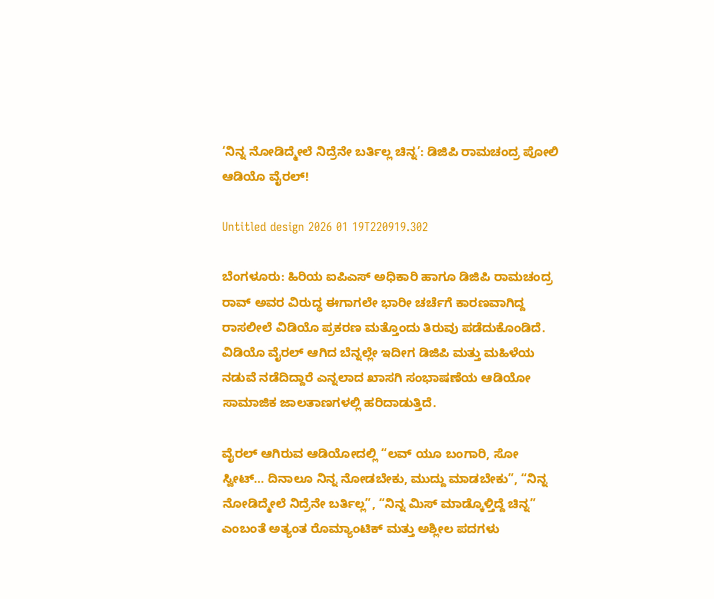‘ನಿನ್ನ ನೋಡಿದ್ಮೇಲೆ ನಿದ್ರೆನೇ ಬರ್ತಿಲ್ಲ ಚಿನ್ನ’: ಡಿಜಿಪಿ ರಾಮಚಂದ್ರ ಪೋಲಿ ಆಡಿಯೊ ವೈರಲ್‌!

Untitled design 2026 01 19T220919.302

ಬೆಂಗಳೂರು: ಹಿರಿಯ ಐಪಿಎಸ್ ಅಧಿಕಾರಿ ಹಾಗೂ ಡಿಜಿಪಿ ರಾಮಚಂದ್ರ ರಾವ್ ಅವರ ವಿರುದ್ಧ ಈಗಾಗಲೇ ಭಾರೀ ಚರ್ಚೆಗೆ ಕಾರಣವಾಗಿದ್ದ ರಾಸಲೀಲೆ ವಿಡಿಯೊ ಪ್ರಕರಣ ಮತ್ತೊಂದು ತಿರುವು ಪಡೆದುಕೊಂಡಿದೆ. ವಿಡಿಯೊ ವೈರಲ್ ಆಗಿದ ಬೆನ್ನಲ್ಲೇ ಇದೀಗ ಡಿಜಿಪಿ ಮತ್ತು ಮಹಿಳೆಯ ನಡುವೆ ನಡೆದಿದ್ದಾರೆ ಎನ್ನಲಾದ ಖಾಸಗಿ ಸಂಭಾಷಣೆಯ ಆಡಿಯೋ ಸಾಮಾಜಿಕ ಜಾಲತಾಣಗಳಲ್ಲಿ ಹರಿದಾಡುತ್ತಿದೆ.

ವೈರಲ್ ಆಗಿರುವ ಆಡಿಯೋದಲ್ಲಿ “ಲವ್ ಯೂ ಬಂಗಾರಿ, ಸೋ ಸ್ವೀಟ್… ದಿನಾಲೂ ನಿನ್ನ ನೋಡಬೇಕು, ಮುದ್ದು ಮಾಡಬೇಕು”, “ನಿನ್ನ ನೋಡಿದ್ಮೇಲೆ ನಿದ್ರೆನೇ ಬರ್ತಿಲ್ಲ”, “ನಿನ್ನ ಮಿಸ್ ಮಾಡ್ಕೊಳ್ತಿದ್ದೆ ಚಿನ್ನ” ಎಂಬಂತೆ ಅತ್ಯಂತ ರೊಮ್ಯಾಂಟಿಕ್ ಮತ್ತು ಅಶ್ಲೀಲ ಪದಗಳು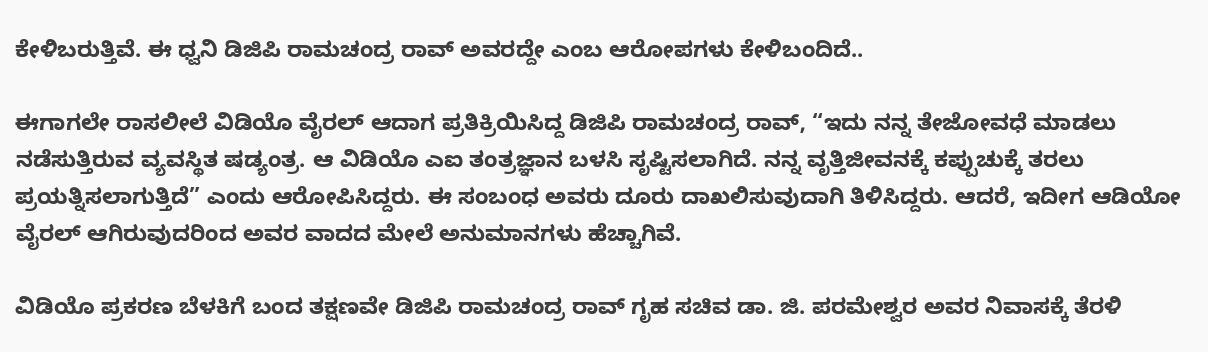ಕೇಳಿಬರುತ್ತಿವೆ. ಈ ಧ್ವನಿ ಡಿಜಿಪಿ ರಾಮಚಂದ್ರ ರಾವ್ ಅವರದ್ದೇ ಎಂಬ ಆರೋಪಗಳು ಕೇಳಿಬಂದಿದೆ..

ಈಗಾಗಲೇ ರಾಸಲೀಲೆ ವಿಡಿಯೊ ವೈರಲ್ ಆದಾಗ ಪ್ರತಿಕ್ರಿಯಿಸಿದ್ದ ಡಿಜಿಪಿ ರಾಮಚಂದ್ರ ರಾವ್, “ಇದು ನನ್ನ ತೇಜೋವಧೆ ಮಾಡಲು ನಡೆಸುತ್ತಿರುವ ವ್ಯವಸ್ಥಿತ ಷಡ್ಯಂತ್ರ. ಆ ವಿಡಿಯೊ ಎಐ ತಂತ್ರಜ್ಞಾನ ಬಳಸಿ ಸೃಷ್ಟಿಸಲಾಗಿದೆ. ನನ್ನ ವೃತ್ತಿಜೀವನಕ್ಕೆ ಕಪ್ಪುಚುಕ್ಕೆ ತರಲು ಪ್ರಯತ್ನಿಸಲಾಗುತ್ತಿದೆ” ಎಂದು ಆರೋಪಿಸಿದ್ದರು. ಈ ಸಂಬಂಧ ಅವರು ದೂರು ದಾಖಲಿಸುವುದಾಗಿ ತಿಳಿಸಿದ್ದರು. ಆದರೆ, ಇದೀಗ ಆಡಿಯೋ ವೈರಲ್ ಆಗಿರುವುದರಿಂದ ಅವರ ವಾದದ ಮೇಲೆ ಅನುಮಾನಗಳು ಹೆಚ್ಚಾಗಿವೆ.

ವಿಡಿಯೊ ಪ್ರಕರಣ ಬೆಳಕಿಗೆ ಬಂದ ತಕ್ಷಣವೇ ಡಿಜಿಪಿ ರಾಮಚಂದ್ರ ರಾವ್ ಗೃಹ ಸಚಿವ ಡಾ. ಜಿ. ಪರಮೇಶ್ವರ ಅವರ ನಿವಾಸಕ್ಕೆ ತೆರಳಿ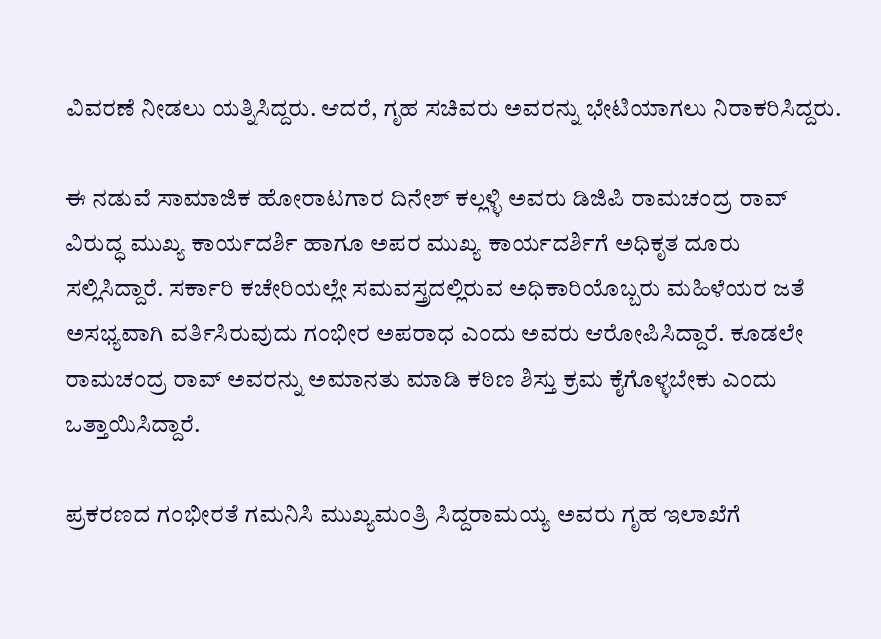ವಿವರಣೆ ನೀಡಲು ಯತ್ನಿಸಿದ್ದರು. ಆದರೆ, ಗೃಹ ಸಚಿವರು ಅವರನ್ನು ಭೇಟಿಯಾಗಲು ನಿರಾಕರಿಸಿದ್ದರು.

ಈ ನಡುವೆ ಸಾಮಾಜಿಕ ಹೋರಾಟಗಾರ ದಿನೇಶ್ ಕಲ್ಲಳ್ಳಿ ಅವರು ಡಿಜಿಪಿ ರಾಮಚಂದ್ರ ರಾವ್ ವಿರುದ್ಧ ಮುಖ್ಯ ಕಾರ್ಯದರ್ಶಿ ಹಾಗೂ ಅಪರ ಮುಖ್ಯ ಕಾರ್ಯದರ್ಶಿಗೆ ಅಧಿಕೃತ ದೂರು ಸಲ್ಲಿಸಿದ್ದಾರೆ. ಸರ್ಕಾರಿ ಕಚೇರಿಯಲ್ಲೇ ಸಮವಸ್ತ್ರದಲ್ಲಿರುವ ಅಧಿಕಾರಿಯೊಬ್ಬರು ಮಹಿಳೆಯರ ಜತೆ ಅಸಭ್ಯವಾಗಿ ವರ್ತಿಸಿರುವುದು ಗಂಭೀರ ಅಪರಾಧ ಎಂದು ಅವರು ಆರೋಪಿಸಿದ್ದಾರೆ. ಕೂಡಲೇ ರಾಮಚಂದ್ರ ರಾವ್ ಅವರನ್ನು ಅಮಾನತು ಮಾಡಿ ಕಠಿಣ ಶಿಸ್ತು ಕ್ರಮ ಕೈಗೊಳ್ಳಬೇಕು ಎಂದು ಒತ್ತಾಯಿಸಿದ್ದಾರೆ.

ಪ್ರಕರಣದ ಗಂಭೀರತೆ ಗಮನಿಸಿ ಮುಖ್ಯಮಂತ್ರಿ ಸಿದ್ದರಾಮಯ್ಯ ಅವರು ಗೃಹ ಇಲಾಖೆಗೆ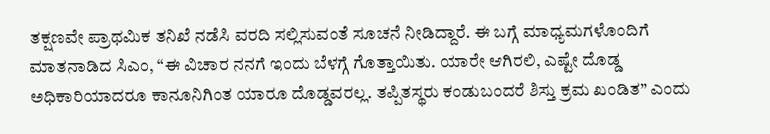ತಕ್ಷಣವೇ ಪ್ರಾಥಮಿಕ ತನಿಖೆ ನಡೆಸಿ ವರದಿ ಸಲ್ಲಿಸುವಂತೆ ಸೂಚನೆ ನೀಡಿದ್ದಾರೆ. ಈ ಬಗ್ಗೆ ಮಾಧ್ಯಮಗಳೊಂದಿಗೆ ಮಾತನಾಡಿದ ಸಿಎಂ, “ಈ ವಿಚಾರ ನನಗೆ ಇಂದು ಬೆಳಗ್ಗೆ ಗೊತ್ತಾಯಿತು. ಯಾರೇ ಆಗಿರಲಿ, ಎಷ್ಟೇ ದೊಡ್ಡ ಅಧಿಕಾರಿಯಾದರೂ ಕಾನೂನಿಗಿಂತ ಯಾರೂ ದೊಡ್ಡವರಲ್ಲ. ತಪ್ಪಿತಸ್ಥರು ಕಂಡುಬಂದರೆ ಶಿಸ್ತು ಕ್ರಮ ಖಂಡಿತ” ಎಂದು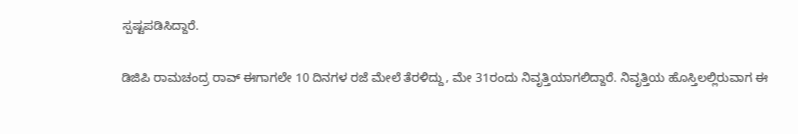ಸ್ಪಷ್ಟಪಡಿಸಿದ್ದಾರೆ.

ಡಿಜಿಪಿ ರಾಮಚಂದ್ರ ರಾವ್ ಈಗಾಗಲೇ 10 ದಿನಗಳ ರಜೆ ಮೇಲೆ ತೆರಳಿದ್ದು, ಮೇ 31ರಂದು ನಿವೃತ್ತಿಯಾಗಲಿದ್ದಾರೆ. ನಿವೃತ್ತಿಯ ಹೊಸ್ತಿಲಲ್ಲಿರುವಾಗ ಈ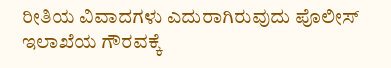ರೀತಿಯ ವಿವಾದಗಳು ಎದುರಾಗಿರುವುದು ಪೊಲೀಸ್ ಇಲಾಖೆಯ ಗೌರವಕ್ಕೆ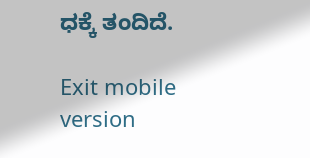ಧಕ್ಕೆ ತಂದಿದೆ.

Exit mobile version